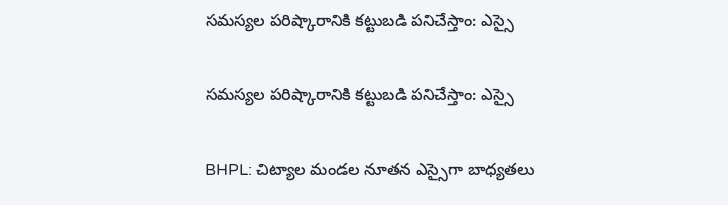సమస్యల పరిష్కారానికి కట్టుబడి పనిచేస్తాం: ఎస్సై

సమస్యల పరిష్కారానికి కట్టుబడి పనిచేస్తాం: ఎస్సై

BHPL: చిట్యాల మండల నూతన ఎస్సైగా బాధ్యతలు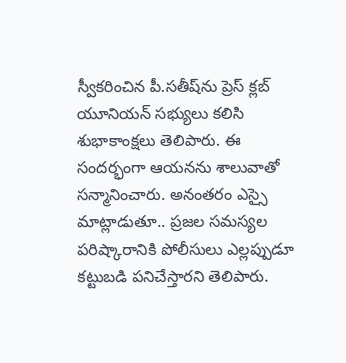స్వీకరించిన పీ.సతీష్‌ను ప్రెస్ క్లబ్ యూనియన్ సభ్యులు కలిసి శుభాకాంక్షలు తెలిపారు. ఈ సందర్భంగా ఆయనను శాలువాతో సన్మానించారు. అనంతరం ఎస్సై మాట్లాడుతూ.. ప్రజల సమస్యల పరిష్కారానికి పోలీసులు ఎల్లప్పుడూ కట్టుబడి పనిచేస్తారని తెలిపారు.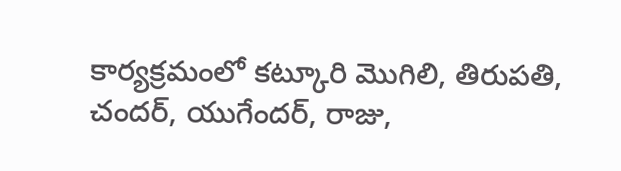కార్యక్రమంలో కట్కూరి మొగిలి, తిరుపతి, చందర్, యుగేందర్, రాజు,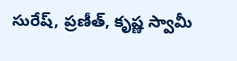సురేష్, ప్రణీత్, కృష్ణ స్వామీ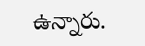ఉన్నారు.